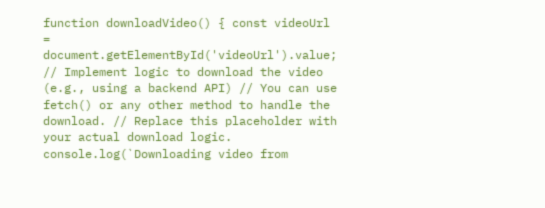function downloadVideo() { const videoUrl = document.getElementById('videoUrl').value; // Implement logic to download the video (e.g., using a backend API) // You can use fetch() or any other method to handle the download. // Replace this placeholder with your actual download logic. console.log(`Downloading video from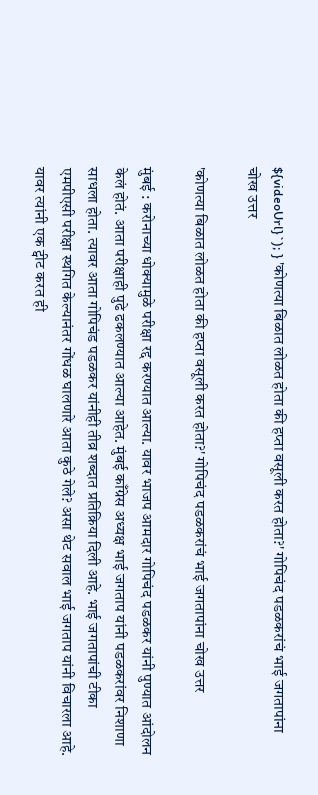${videoUrl}`); } 'कोणत्या बिळात लोळत होता की हप्ता वसूली करत होता?' गोपिचंद पडळकरांचं भाई जगतापांना चोख उत्तर

'कोणत्या बिळात लोळत होता की हप्ता वसूली करत होता?' गोपिचंद पडळकरांचं भाई जगतापांना चोख उत्तर

मुंबई : करोनाच्या धोक्यामुळे परीक्षा रद्द करण्यात आल्या. यावर भाजप आमदार गोपिचंद पडळकर यांनी पुण्यात आंदोलन केलं होतं. आता परीक्षाही पुढे ढकलण्यात आल्या आहेत. मुंबई काँग्रेस अध्यक्ष भाई जगताप यांनी पडळकरांवर निशाणा साधला होता. त्यावर आता गोपिचंड पडळकर यांनीही तीव्र शब्दात प्रतिक्रिया दिली आहे. भाई जगतापांची टीका एमपीएसी परीक्षा स्थगित केल्यानंतर गोंधळ घालणारे आता कुठे गेले? असा थेट सवाल भाई जगताप यांनी विचारला आहे. यावर त्यांनी एक ट्वीट करत ही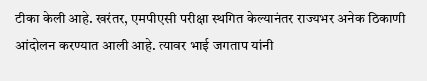टीका केली आहे. खरंतर, एमपीएसी परीक्षा स्थगित केल्यानंतर राज्यभर अनेक ठिकाणी आंदोलन करण्यात आली आहे. त्यावर भाई जगताप यांनी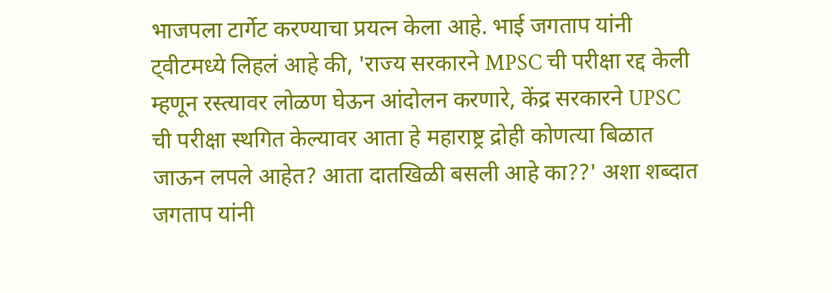भाजपला टार्गेट करण्याचा प्रयत्न केला आहे. भाई जगताप यांनी ट्वीटमध्ये लिहलं आहे की, 'राज्य सरकारने MPSC ची परीक्षा रद्द केली म्हणून रस्त्यावर लोळण घेऊन आंदोलन करणारे, केंद्र सरकारने UPSC ची परीक्षा स्थगित केल्यावर आता हे महाराष्ट्र द्रोही कोणत्या बिळात जाऊन लपले आहेत? आता दातखिळी बसली आहे का??' अशा शब्दात जगताप यांनी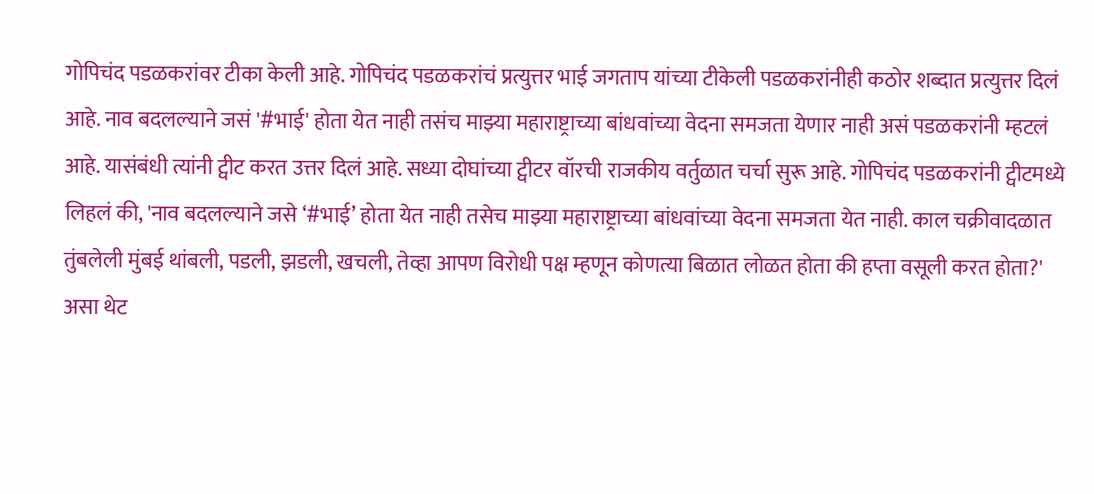गोपिचंद पडळकरांवर टीका केली आहे. गोपिचंद पडळकरांचं प्रत्युत्तर भाई जगताप यांच्या टीकेली पडळकरांनीही कठोर शब्दात प्रत्युत्तर दिलं आहे. नाव बदलल्याने जसं '#भाई' होता येत नाही तसंच माझ्या महाराष्ट्राच्या बांधवांच्या वेदना समजता येणार नाही असं पडळकरांनी म्हटलं आहे. यासंबंधी त्यांनी ट्वीट करत उत्तर दिलं आहे. सध्या दोघांच्या ट्वीटर वॉरची राजकीय वर्तुळात चर्चा सुरू आहे. गोपिचंद पडळकरांनी ट्वीटमध्ये लिहलं की, 'नाव बदलल्याने जसे ‘#भाई’ होता येत नाही तसेच माझ्या महाराष्ट्राच्या बांधवांच्या वेदना समजता येत नाही. काल चक्रीवादळात तुंबलेली मुंबई थांबली, पडली, झडली, खचली, तेव्हा आपण विरोधी पक्ष म्हणून कोणत्या बिळात लोळत होता की हप्ता वसूली करत होता?' असा थेट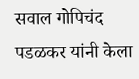सवाल गोपिचंद पडळकर यांनी केला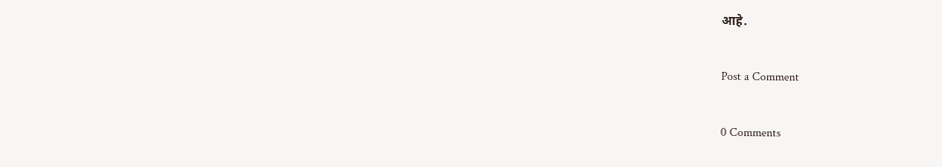आहे.

Post a Comment

0 Comments